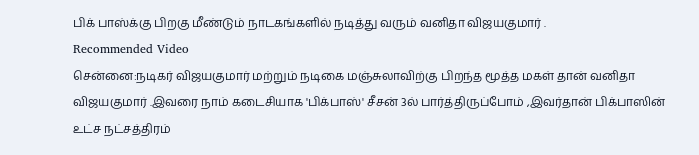பிக் பாஸ்க்கு பிறகு மீண்டும் நாடகங்களில் நடித்து வரும் வனிதா விஜயகுமார் .
Recommended Video
சென்னை:நடிகர் விஜயகுமார் மற்றும் நடிகை மஞ்சுலாவிற்கு பிறந்த மூத்த மகள் தான் வனிதா விஜயகுமார் .இவரை நாம் கடைசியாக 'பிக்பாஸ்' சீசன் 3ல் பார்த்திருப்போம் ,இவர்தான் பிக்பாஸின் உட்ச நட்சத்திரம்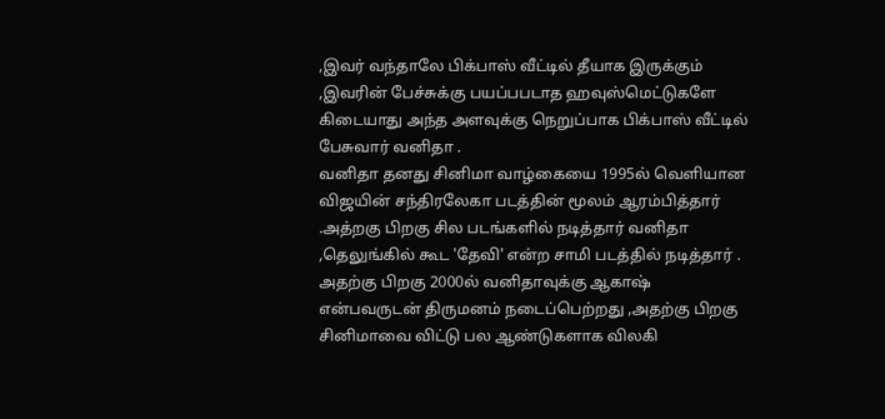,இவர் வந்தாலே பிக்பாஸ் வீட்டில் தீயாக இருக்கும் ,இவரின் பேச்சுக்கு பயப்பபடாத ஹவுஸ்மெட்டுகளே கிடையாது அந்த அளவுக்கு நெறுப்பாக பிக்பாஸ் வீட்டில் பேசுவார் வனிதா .
வனிதா தனது சினிமா வாழ்கையை 1995ல் வெளியான விஜயின் சந்திரலேகா படத்தின் மூலம் ஆரம்பித்தார் .அத்றகு பிறகு சில படங்களில் நடித்தார் வனிதா ,தெலுங்கில் கூட 'தேவி' என்ற சாமி படத்தில் நடித்தார் . அதற்கு பிறகு 2000ல் வனிதாவுக்கு ஆகாஷ் என்பவருடன் திருமனம் நடைப்பெற்றது ,அதற்கு பிறகு சினிமாவை விட்டு பல ஆண்டுகளாக விலகி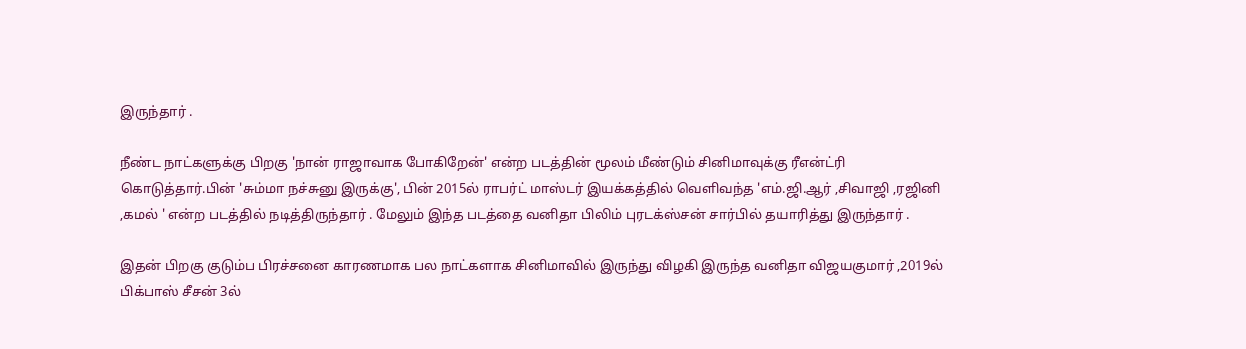இருந்தார் .

நீண்ட நாட்களுக்கு பிறகு 'நான் ராஜாவாக போகிறேன்' என்ற படத்தின் மூலம் மீண்டும் சினிமாவுக்கு ரீஎன்ட்ரி கொடுத்தார்.பின் 'சும்மா நச்சுனு இருக்கு', பின் 2015ல் ராபர்ட் மாஸ்டர் இயக்கத்தில் வெளிவந்த 'எம்.ஜி.ஆர் ,சிவாஜி ,ரஜினி ,கமல் ' என்ற படத்தில் நடித்திருந்தார் . மேலும் இந்த படத்தை வனிதா பிலிம் புரடக்ஸ்சன் சார்பில் தயாரித்து இருந்தார் .

இதன் பிறகு குடும்ப பிரச்சனை காரணமாக பல நாட்களாக சினிமாவில் இருந்து விழகி இருந்த வனிதா விஜயகுமார் ,2019ல் பிக்பாஸ் சீசன் 3ல்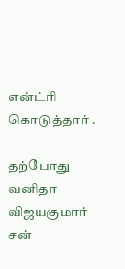என்ட்ரி கொடுத்தார் .

தற்போது வனிதா விஜயகுமார் சன்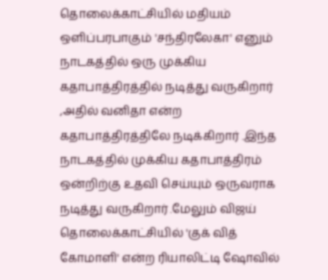தொலைக்காட்சியில் மதியம் ஒளிப்பரபாகும் 'சந்திரலேகா' எனும் நாடகத்தில் ஒரு முக்கிய கதாபாத்திரத்தில் நடித்து வருகிறார் ,அதில் வனிதா என்ற கதாபாத்திரத்திலே நடிக்கிறார் .இந்த நாடகத்தில் முக்கிய கதாபாத்திரம் ஒன்றிற்கு உதவி செய்யும் ஒருவராக நடித்து வருகிறார் .மேலும் விஜய் தொலைக்காட்சியில் 'குக் வித் கோமாளி' என்ற ரியாலிட்டி ஷோவில்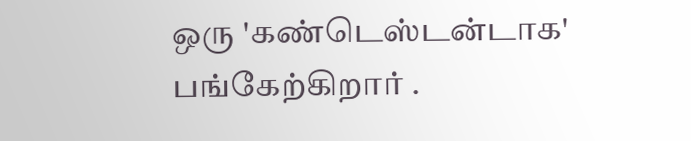ஒரு 'கண்டெஸ்டன்டாக' பங்கேற்கிறார் .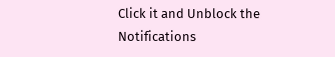Click it and Unblock the Notifications